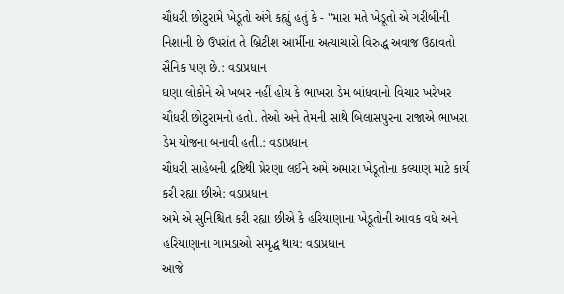ચૌધરી છોટુરામે ખેડૂતો અંગે કહ્યું હતું કે - "મારા મતે ખેડૂતો એ ગરીબીની નિશાની છે ઉપરાંત તે બ્રિટીશ આર્મીના અત્યાચારો વિરુદ્ધ અવાજ ઉઠાવતો સૈનિક પણ છે.: વડાપ્રધાન
ઘણા લોકોને એ ખબર નહીં હોય કે ભાખરા ડેમ બાંધવાનો વિચાર ખરેખર ચૌધરી છોટુરામનો હતો. તેઓ અને તેમની સાથે બિલાસપુરના રાજાએ ભાખરા ડેમ યોજના બનાવી હતી.: વડાપ્રધાન
ચૌધરી સાહેબની દ્રષ્ટિથી પ્રેરણા લઈને અમે અમારા ખેડૂતોના કલ્યાણ માટે કાર્ય કરી રહ્યા છીએ: વડાપ્રધાન
અમે એ સુનિશ્ચિત કરી રહ્યા છીએ કે હરિયાણાના ખેડૂતોની આવક વધે અને હરિયાણાના ગામડાઓ સમૃદ્ધ થાય: વડાપ્રધાન
આજે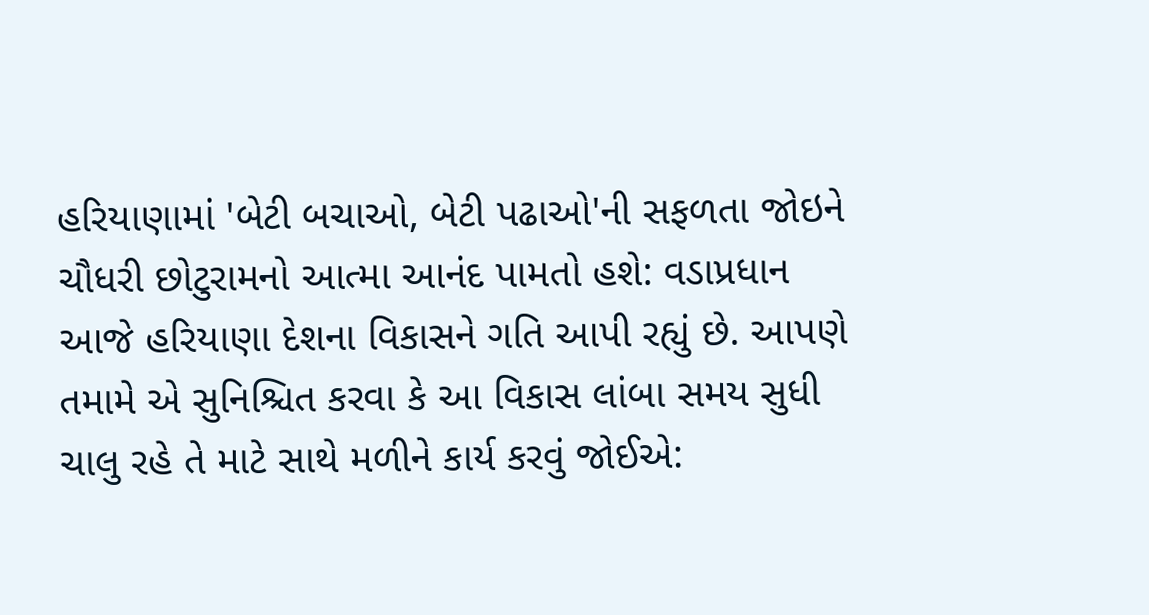હરિયાણામાં 'બેટી બચાઓ, બેટી પઢાઓ'ની સફળતા જોઇને ચૌધરી છોટુરામનો આત્મા આનંદ પામતો હશે: વડાપ્રધાન
આજે હરિયાણા દેશના વિકાસને ગતિ આપી રહ્યું છે. આપણે તમામે એ સુનિશ્ચિત કરવા કે આ વિકાસ લાંબા સમય સુધી ચાલુ રહે તે માટે સાથે મળીને કાર્ય કરવું જોઈએ: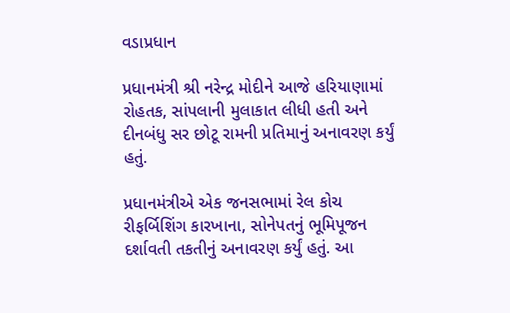વડાપ્રધાન

પ્રધાનમંત્રી શ્રી નરેન્દ્ર મોદીને આજે હરિયાણામાં રોહતક, સાંપલાની મુલાકાત લીધી હતી અને દીનબંધુ સર છોટૂ રામની પ્રતિમાનું અનાવરણ કર્યું હતું.

પ્રધાનમંત્રીએ એક જનસભામાં રેલ કોચ રીફર્બિશિંગ કારખાના, સોનેપતનું ભૂમિપૂજન દર્શાવતી તકતીનું અનાવરણ કર્યું હતું. આ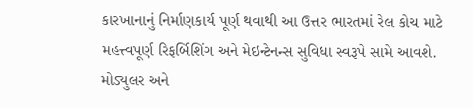કારખાનાનું નિર્માણકાર્ય પૂર્ણ થવાથી આ ઉત્તર ભારતમાં રેલ કોચ માટે મહત્ત્વપૂર્ણ રિફર્બિશિંગ અને મેઇન્ટેનન્સ સુવિધા સ્વરૂપે સામે આવશે. મોડ્યુલર અને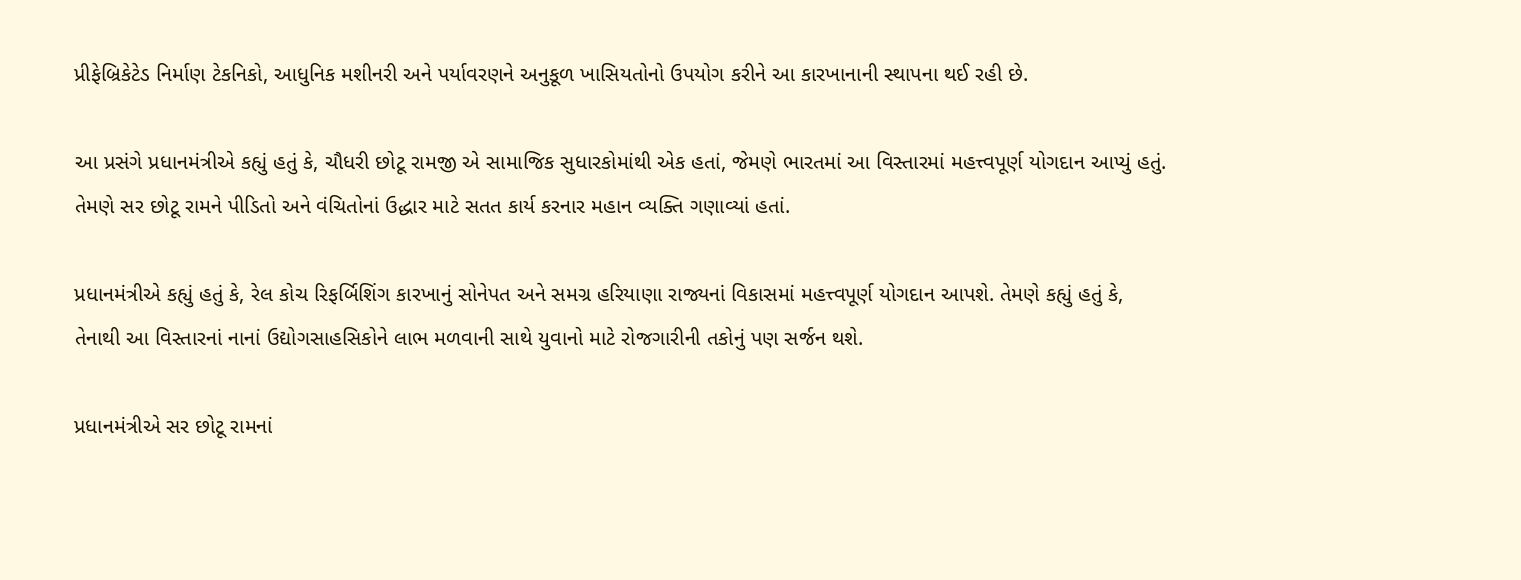પ્રીફેબ્રિકેટેડ નિર્માણ ટેકનિકો, આધુનિક મશીનરી અને પર્યાવરણને અનુકૂળ ખાસિયતોનો ઉપયોગ કરીને આ કારખાનાની સ્થાપના થઈ રહી છે.

આ પ્રસંગે પ્રધાનમંત્રીએ કહ્યું હતું કે, ચૌધરી છોટૂ રામજી એ સામાજિક સુધારકોમાંથી એક હતાં, જેમણે ભારતમાં આ વિસ્તારમાં મહત્ત્વપૂર્ણ યોગદાન આપ્યું હતું. તેમણે સર છોટૂ રામને પીડિતો અને વંચિતોનાં ઉદ્ધાર માટે સતત કાર્ય કરનાર મહાન વ્યક્તિ ગણાવ્યાં હતાં.

પ્રધાનમંત્રીએ કહ્યું હતું કે, રેલ કોચ રિફર્બિશિંગ કારખાનું સોનેપત અને સમગ્ર હરિયાણા રાજ્યનાં વિકાસમાં મહત્ત્વપૂર્ણ યોગદાન આપશે. તેમણે કહ્યું હતું કે, તેનાથી આ વિસ્તારનાં નાનાં ઉદ્યોગસાહસિકોને લાભ મળવાની સાથે યુવાનો માટે રોજગારીની તકોનું પણ સર્જન થશે.

પ્રધાનમંત્રીએ સર છોટૂ રામનાં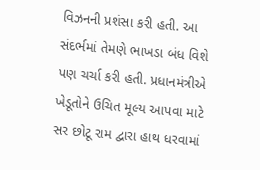વિઝનની પ્રશંસા કરી હતી. આ સંદર્ભમાં તેમણે ભાખડા બંધ વિશે પણ ચર્ચા કરી હતી. પ્રધાનમંત્રીએ ખેડૂતોને ઉચિત મૂલ્ય આપવા માટે સર છોટૂ રામ દ્વારા હાથ ધરવામાં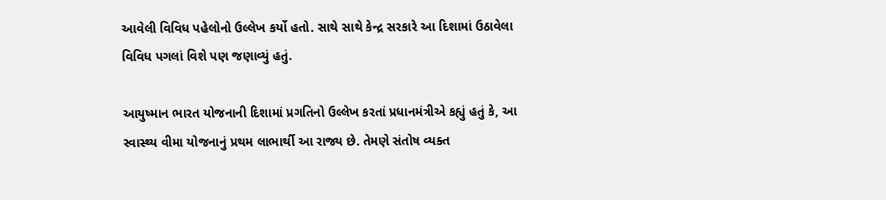આવેલી વિવિધ પહેલોનો ઉલ્લેખ કર્યો હતો. સાથે સાથે કેન્દ્ર સરકારે આ દિશામાં ઉઠાવેલા વિવિધ પગલાં વિશે પણ જણાવ્યું હતું.

આયુષ્માન ભારત યોજનાની દિશામાં પ્રગતિનો ઉલ્લેખ કરતાં પ્રધાનમંત્રીએ કહ્યું હતું કે, આ સ્વાસ્થ્ય વીમા યોજનાનું પ્રથમ લાભાર્થી આ રાજ્ય છે. તેમણે સંતોષ વ્યક્ત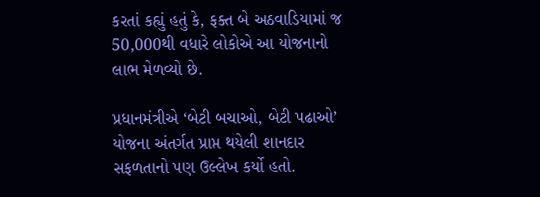કરતાં કહ્યું હતું કે, ફક્ત બે અઠવાડિયામાં જ 50,000થી વધારે લોકોએ આ યોજનાનો લાભ મેળવ્યો છે.

પ્રધાનમંત્રીએ ‘બેટી બચાઓ, બેટી પઢાઓ’ યોજના અંતર્ગત પ્રાપ્ત થયેલી શાનદાર સફળતાનો પણ ઉલ્લેખ કર્યો હતો.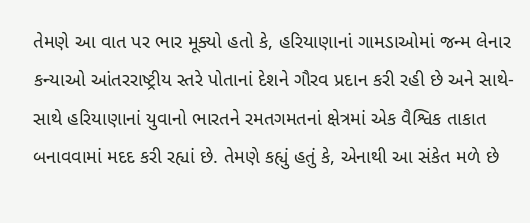તેમણે આ વાત પર ભાર મૂક્યો હતો કે, હરિયાણાનાં ગામડાઓમાં જન્મ લેનાર કન્યાઓ આંતરરાષ્ટ્રીય સ્તરે પોતાનાં દેશને ગૌરવ પ્રદાન કરી રહી છે અને સાથે-સાથે હરિયાણાનાં યુવાનો ભારતને રમતગમતનાં ક્ષેત્રમાં એક વૈશ્વિક તાકાત બનાવવામાં મદદ કરી રહ્યાં છે. તેમણે કહ્યું હતું કે, એનાથી આ સંકેત મળે છે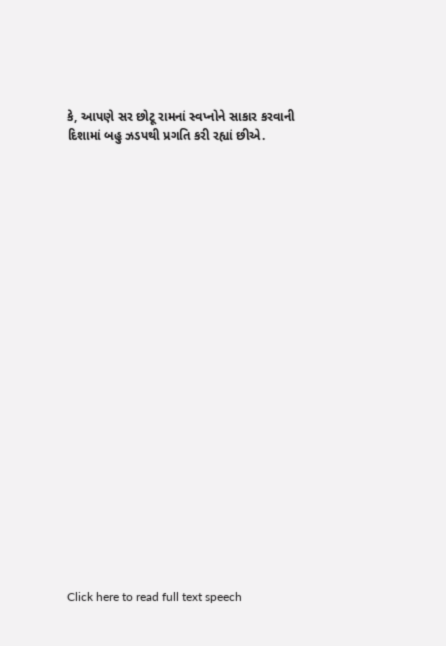કે, આપણે સર છોટૂ રામનાં સ્વપ્નોને સાકાર કરવાની દિશામાં બહુ ઝડપથી પ્રગતિ કરી રહ્યાં છીએ.























Click here to read full text speech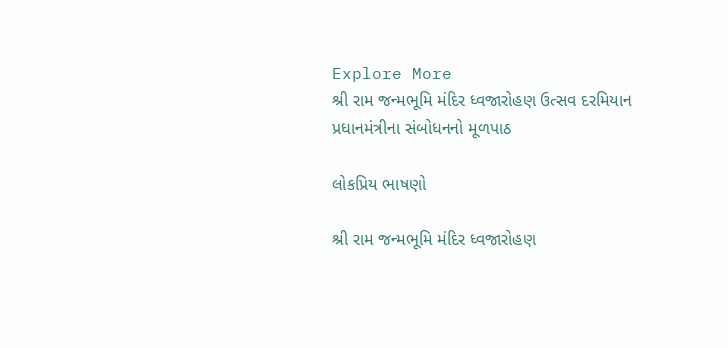Explore More
શ્રી રામ જન્મભૂમિ મંદિર ધ્વજારોહણ ઉત્સવ દરમિયાન પ્રધાનમંત્રીના સંબોધનનો મૂળપાઠ

લોકપ્રિય ભાષણો

શ્રી રામ જન્મભૂમિ મંદિર ધ્વજારોહણ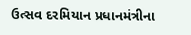ઉત્સવ દરમિયાન પ્રધાનમંત્રીના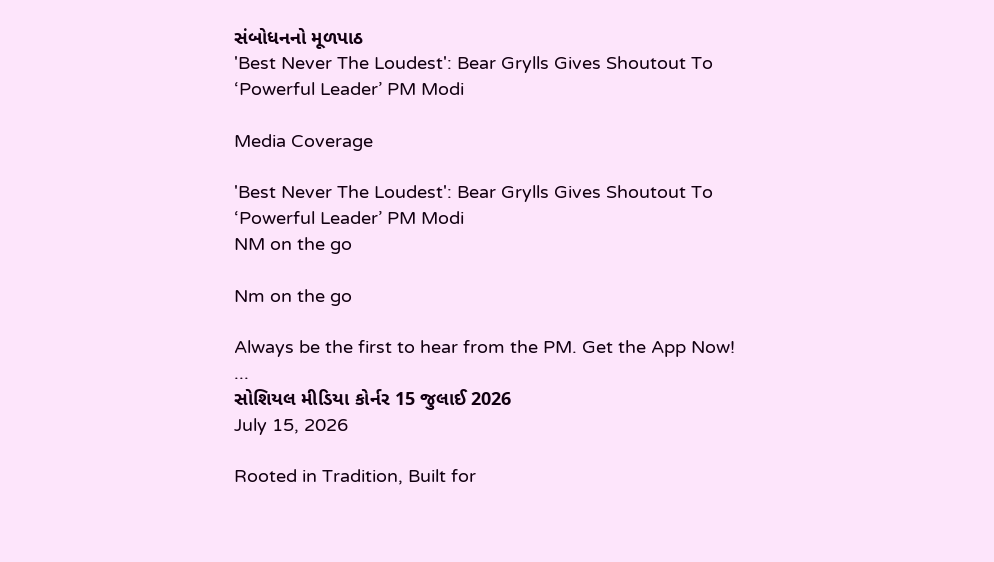સંબોધનનો મૂળપાઠ
'Best Never The Loudest': Bear Grylls Gives Shoutout To ‘Powerful Leader’ PM Modi

Media Coverage

'Best Never The Loudest': Bear Grylls Gives Shoutout To ‘Powerful Leader’ PM Modi
NM on the go

Nm on the go

Always be the first to hear from the PM. Get the App Now!
...
સોશિયલ મીડિયા કોર્નર 15 જુલાઈ 2026
July 15, 2026

Rooted in Tradition, Built for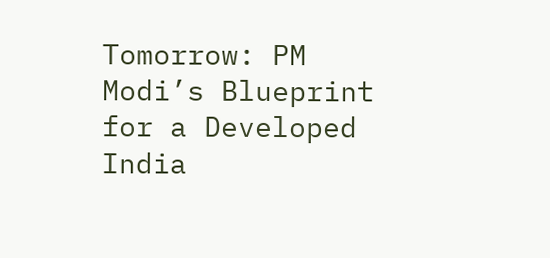Tomorrow: PM Modi’s Blueprint for a Developed India